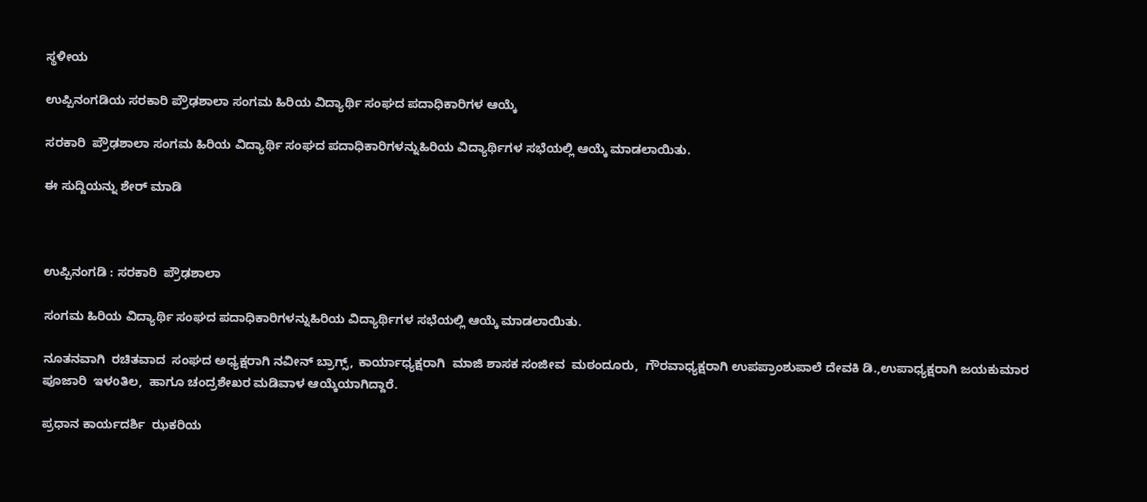ಸ್ಥಳೀಯ

ಉಪ್ಪಿನಂಗಡಿಯ ಸರಕಾರಿ ಪ್ರೌಢಶಾಲಾ ಸಂಗಮ ಹಿರಿಯ ವಿದ್ಯಾರ್ಥಿ ಸಂಘದ ಪದಾಧಿಕಾರಿಗಳ ಆಯ್ಕೆ

ಸರಕಾರಿ  ಪ್ರೌಢಶಾಲಾ ಸಂಗಮ ಹಿರಿಯ ವಿದ್ಯಾರ್ಥಿ ಸಂಘದ ಪದಾಧಿಕಾರಿಗಳನ್ನುಹಿರಿಯ ವಿದ್ಯಾರ್ಥಿಗಳ ಸಭೆಯಲ್ಲಿ ಆಯ್ಕೆ ಮಾಡಲಾಯಿತು.

ಈ ಸುದ್ದಿಯನ್ನು ಶೇರ್ ಮಾಡಿ



ಉಪ್ಪಿನಂಗಡಿ : ಸರಕಾರಿ  ಪ್ರೌಢಶಾಲಾ

ಸಂಗಮ ಹಿರಿಯ ವಿದ್ಯಾರ್ಥಿ ಸಂಘದ ಪದಾಧಿಕಾರಿಗಳನ್ನುಹಿರಿಯ ವಿದ್ಯಾರ್ಥಿಗಳ ಸಭೆಯಲ್ಲಿ ಆಯ್ಕೆ ಮಾಡಲಾಯಿತು.

ನೂತನವಾಗಿ  ರಚಿತವಾದ  ಸಂಘದ ಅಧ್ಯಕ್ಷರಾಗಿ ನವೀನ್ ಬ್ರಾಗ್ಸ್, ಕಾರ್ಯಾಧ್ಯಕ್ಷರಾಗಿ  ಮಾಜಿ ಶಾಸಕ ಸಂಜೀವ  ಮಠಂದೂರು,  ಗೌರವಾಧ್ಯಕ್ಷರಾಗಿ ಉಪಪ್ರಾಂಶುಪಾಲೆ ದೇವಕಿ ಡಿ.,ಉಪಾಧ್ಯಕ್ಷರಾಗಿ ಜಯಕುಮಾರ ಪೂಜಾರಿ  ಇಳoತಿಲ,  ಹಾಗೂ ಚಂದ್ರಶೇಖರ ಮಡಿವಾಳ ಆಯ್ಕೆಯಾಗಿದ್ದಾರೆ.

ಪ್ರಧಾನ ಕಾರ್ಯದರ್ಶಿ  ಝಕರಿಯ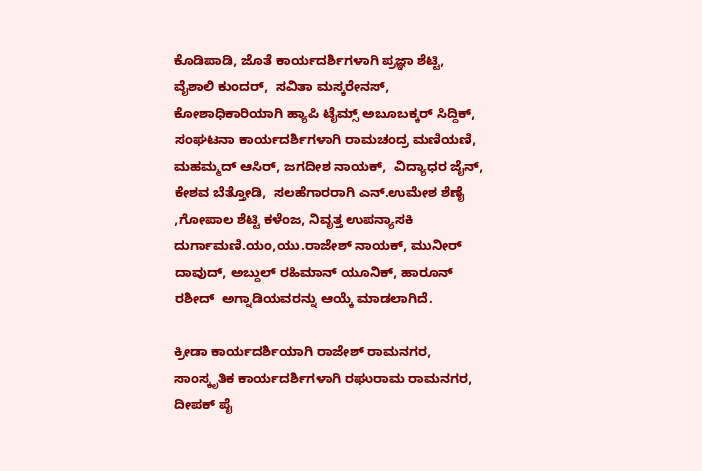ಕೊಡಿಪಾಡಿ, ಜೊತೆ ಕಾರ್ಯದರ್ಶಿಗಳಾಗಿ ಪ್ರಜ್ಞಾ ಶೆಟ್ಟಿ, ವೈಶಾಲಿ ಕುಂದರ್,  ಸವಿತಾ ಮಸ್ಕರೇನಸ್,  ಕೋಶಾಧಿಕಾರಿಯಾಗಿ ಹ್ಯಾಪಿ ಟೈಮ್ಸ್ ಅಬೂಬಕ್ಕರ್ ಸಿದ್ದಿಕ್, ಸಂಘಟನಾ ಕಾರ್ಯದರ್ಶಿಗಳಾಗಿ ರಾಮಚಂದ್ರ ಮಣಿಯಣಿ, ಮಹಮ್ಮದ್ ಆಸಿರ್, ಜಗದೀಶ ನಾಯಕ್,  ವಿದ್ಯಾಧರ ಜೈನ್, ಕೇಶವ ಬೆತ್ತೋಡಿ,  ಸಲಹೆಗಾರರಾಗಿ ಎನ್.ಉಮೇಶ ಶೆಣೈ ,ಗೋಪಾಲ ಶೆಟ್ಟಿ ಕಳೆಂಜ, ನಿವೃತ್ತ ಉಪನ್ಯಾಸಕಿ  ದುರ್ಗಾಮಣಿ.ಯಂ,ಯು.ರಾಜೇಶ್ ನಾಯಕ್, ಮುನೀರ್ ದಾವುದ್, ಅಬ್ದುಲ್ ರಹಿಮಾನ್ ಯೂನಿಕ್, ಹಾರೂನ್ ರಶೀದ್  ಅಗ್ನಾಡಿಯವರನ್ನು ಆಯ್ಕೆ ಮಾಡಲಾಗಿದೆ.

ಕ್ರೀಡಾ ಕಾರ್ಯದರ್ಶಿಯಾಗಿ ರಾಜೇಶ್ ರಾಮನಗರ, ಸಾಂಸ್ಕೃತಿಕ ಕಾರ್ಯದರ್ಶಿಗಳಾಗಿ ರಘುರಾಮ ರಾಮನಗರ, ದೀಪಕ್ ಪೈ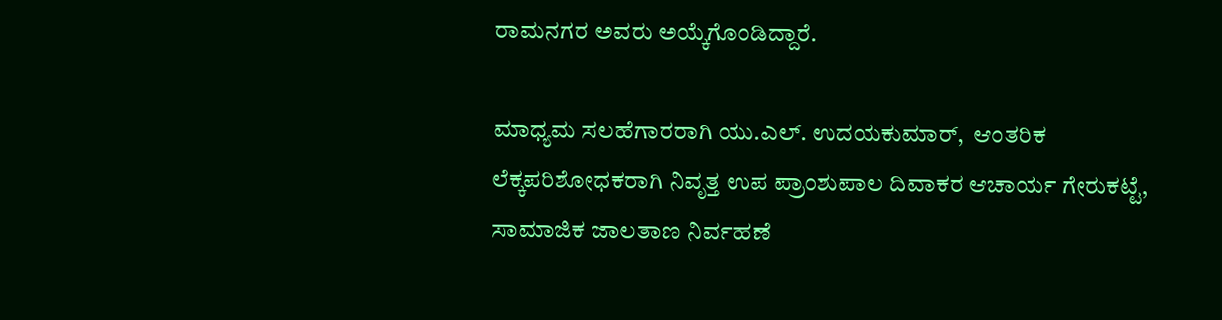ರಾಮನಗರ ಅವರು ಅಯ್ಕೆಗೊಂಡಿದ್ದಾರೆ.

ಮಾಧ್ಯಮ ಸಲಹೆಗಾರರಾಗಿ ಯು.ಎಲ್. ಉದಯಕುಮಾರ್,  ಆಂತರಿಕ ಲೆಕ್ಕಪರಿಶೋಧಕರಾಗಿ ನಿವೃತ್ತ ಉಪ ಪ್ರಾಂಶುಪಾಲ ದಿವಾಕರ ಆಚಾರ್ಯ ಗೇರುಕಟ್ಟೆ, ಸಾಮಾಜಿಕ ಜಾಲತಾಣ ನಿರ್ವಹಣೆ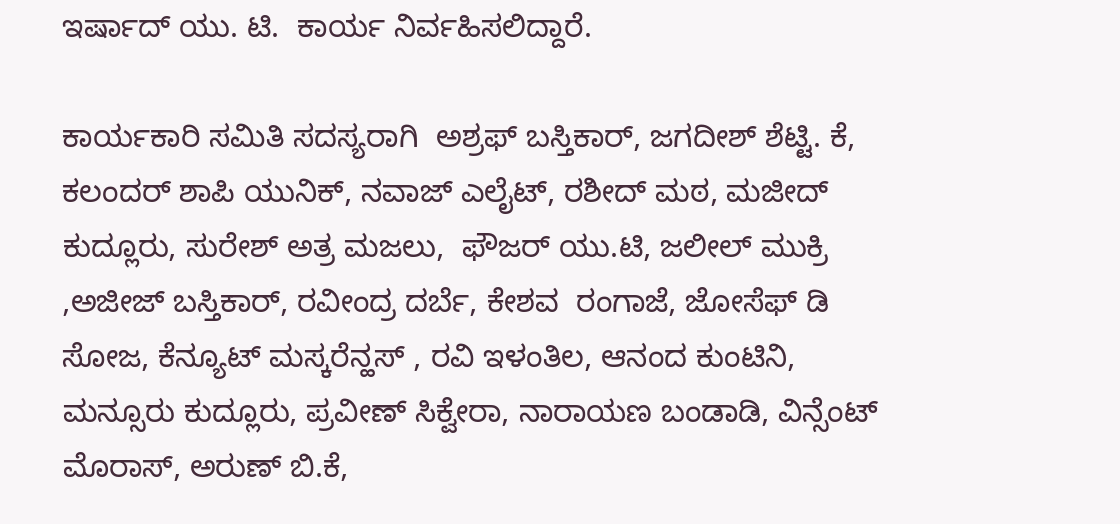ಇರ್ಷಾದ್ ಯು. ಟಿ.  ಕಾರ್ಯ ನಿರ್ವಹಿಸಲಿದ್ದಾರೆ.

ಕಾರ್ಯಕಾರಿ ಸಮಿತಿ ಸದಸ್ಯರಾಗಿ  ಅಶ್ರಫ್ ಬಸ್ತಿಕಾರ್, ಜಗದೀಶ್ ಶೆಟ್ಟಿ. ಕೆ, ಕಲಂದರ್ ಶಾಪಿ ಯುನಿಕ್, ನವಾಜ್ ಎಲೈಟ್, ರಶೀದ್ ಮಠ, ಮಜೀದ್ ಕುದ್ಲೂರು, ಸುರೇಶ್ ಅತ್ರ ಮಜಲು,  ಫೌಜರ್ ಯು.ಟಿ, ಜಲೀಲ್ ಮುಕ್ರಿ ,ಅಜೀಜ್ ಬಸ್ತಿಕಾರ್, ರವೀಂದ್ರ ದರ್ಬೆ, ಕೇಶವ  ರಂಗಾಜೆ, ಜೋಸೆಫ್ ಡಿ ಸೋಜ, ಕೆನ್ಯೂಟ್ ಮಸ್ಕರೆನ್ಹಸ್ , ರವಿ ಇಳಂತಿಲ, ಆನಂದ ಕುಂಟಿನಿ, ಮನ್ಸೂರು ಕುದ್ಲೂರು, ಪ್ರವೀಣ್ ಸಿಕ್ವೇರಾ, ನಾರಾಯಣ ಬಂಡಾಡಿ, ವಿನ್ಸೆಂಟ್ ಮೊರಾಸ್, ಅರುಣ್ ಬಿ.ಕೆ,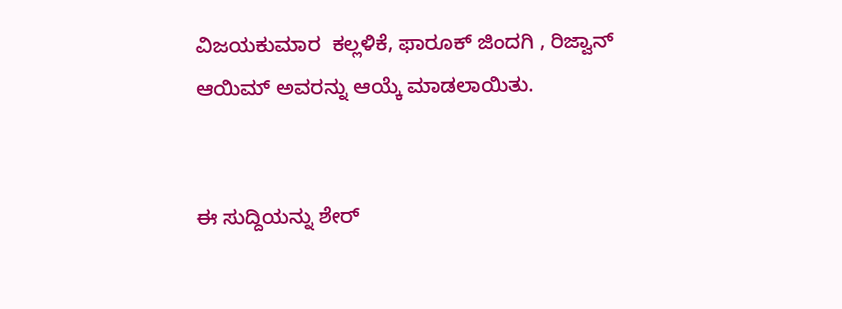ವಿಜಯಕುಮಾರ  ಕಲ್ಲಳಿಕೆ, ಫಾರೂಕ್ ಜಿಂದಗಿ , ರಿಜ್ವಾನ್ ಆಯಿಮ್ ಅವರನ್ನು ಆಯ್ಕೆ ಮಾಡಲಾಯಿತು.


ಈ ಸುದ್ದಿಯನ್ನು ಶೇರ್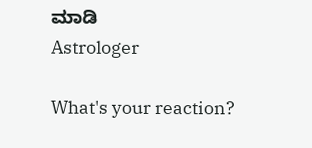ಮಾಡಿ
Astrologer

What's your reaction?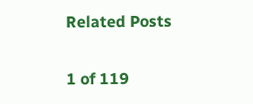Related Posts

1 of 119